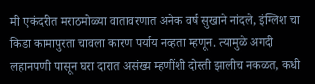मी एकंदरीत मराठमोळ्या वातावरणात अनेक वर्ष सुखाने नांदले, इंग्लिश चा किडा कामापुरता चावला कारण पर्याय नव्हता म्हणून. त्यामुळे अगदी लहानपणी पासून घरा दारात असंख्य म्हणींशी दोस्ती झालीच नकळत, कधी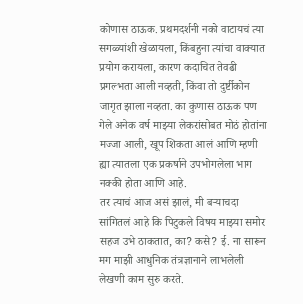कोणास ठाऊक. प्रथमदर्शनी नको वाटायचं त्या सगळ्यांशी खेळायला, किंबहुना त्यांचा वाक्यात प्रयोग करायला, कारण कदाचित तेवढी प्रगल्भता आली नव्हती, किंवा तो दुर्ष्टीकोन जागृत झाला नव्हता. का कुणास ठाऊक पण गेले अनेक वर्ष माझ्या लेकरांसोबत मोठं होतांना मज्जा आली, खूप शिकता आलं आणि म्हणी ह्या त्यातला एक प्रकर्षाने उपभोगलेला भाग नक्की होता आणि आहे.
तर त्याचं आज असं झालं, मी बऱ्याचदा सांगितलं आहे कि पिटुकले विषय माझ्या समोर सहज उभे ठाकतात, का? कसे? ई. ना सारून मग माझी आधुनिक तंत्रज्ञानाने लाभलेली लेखणी काम सुरु करते.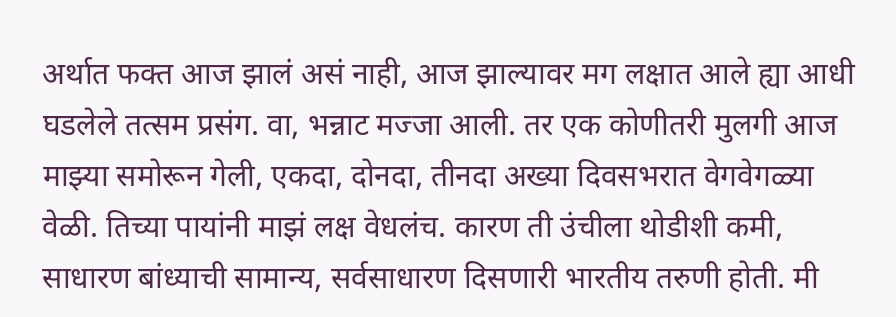अर्थात फक्त आज झालं असं नाही, आज झाल्यावर मग लक्षात आले ह्या आधी घडलेले तत्सम प्रसंग. वा, भन्नाट मज्जा आली. तर एक कोणीतरी मुलगी आज माझ्या समोरून गेली, एकदा, दोनदा, तीनदा अख्या दिवसभरात वेगवेगळ्या वेळी. तिच्या पायांनी माझं लक्ष वेधलंच. कारण ती उंचीला थोडीशी कमी, साधारण बांध्याची सामान्य, सर्वसाधारण दिसणारी भारतीय तरुणी होती. मी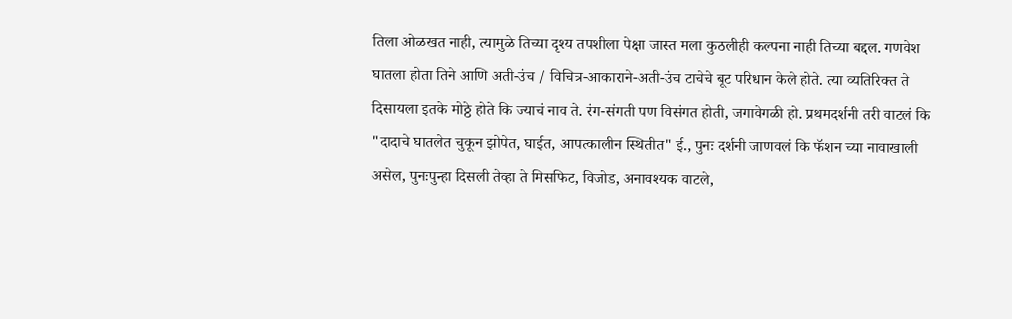तिला ओळखत नाही, त्यामुळे तिच्या दृश्य तपशीला पेक्षा जास्त मला कुठलीही कल्पना नाही तिच्या बद्दल. गणवेश घातला होता तिने आणि अती-उंच / विचित्र-आकाराने-अती-उंच टाचेचे बूट परिधान केले होते. त्या व्यतिरिक्त ते दिसायला इतके मोठ्ठे होते कि ज्याचं नाव ते. रंग-संगती पण विसंगत होती, जगावेगळी हो. प्रथमदर्शनी तरी वाटलं कि "दादाचे घातलेत चुकून झोपेत, घाईत, आपत्कालीन स्थितीत" ई., पुनः दर्शनी जाणवलं कि फॅशन च्या नावाखाली असेल, पुनःपुन्हा दिसली तेव्हा ते मिसफिट, विजोड, अनावश्यक वाटले,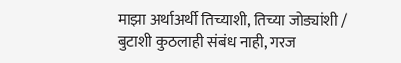माझा अर्थाअर्थी तिच्याशी, तिच्या जोड्यांशी / बुटाशी कुठलाही संबंध नाही, गरज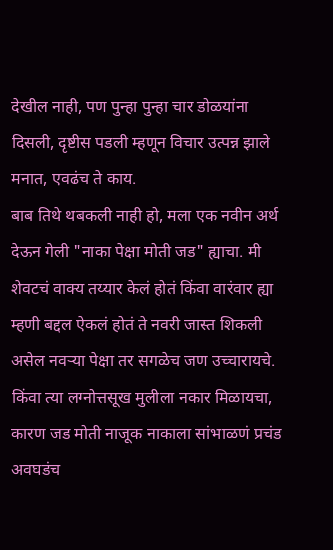देखील नाही, पण पुन्हा पुन्हा चार डोळयांना दिसली, दृष्टीस पडली म्हणून विचार उत्पन्न झाले मनात, एवढंच ते काय.
बाब तिथे थबकली नाही हो, मला एक नवीन अर्थ देऊन गेली "नाका पेक्षा मोती जड" ह्याचा. मी शेवटचं वाक्य तय्यार केलं होतं किंवा वारंवार ह्या म्हणी बद्दल ऐकलं होतं ते नवरी जास्त शिकली असेल नवऱ्या पेक्षा तर सगळेच जण उच्चारायचे. किंवा त्या लग्नोत्तसूख मुलीला नकार मिळायचा, कारण जड मोती नाजूक नाकाला सांभाळणं प्रचंड अवघडंच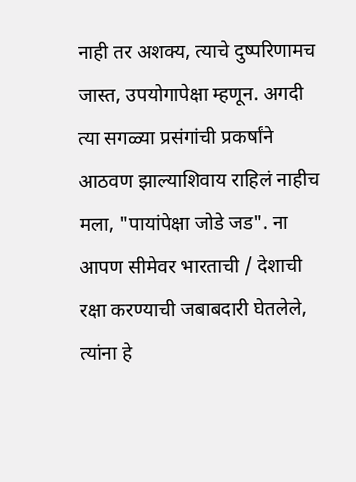नाही तर अशक्य, त्याचे दुष्परिणामच जास्त, उपयोगापेक्षा म्हणून. अगदी त्या सगळ्या प्रसंगांची प्रकर्षांने आठवण झाल्याशिवाय राहिलं नाहीच मला, "पायांपेक्षा जोडे जड". ना आपण सीमेवर भारताची / देशाची रक्षा करण्याची जबाबदारी घेतलेले, त्यांना हे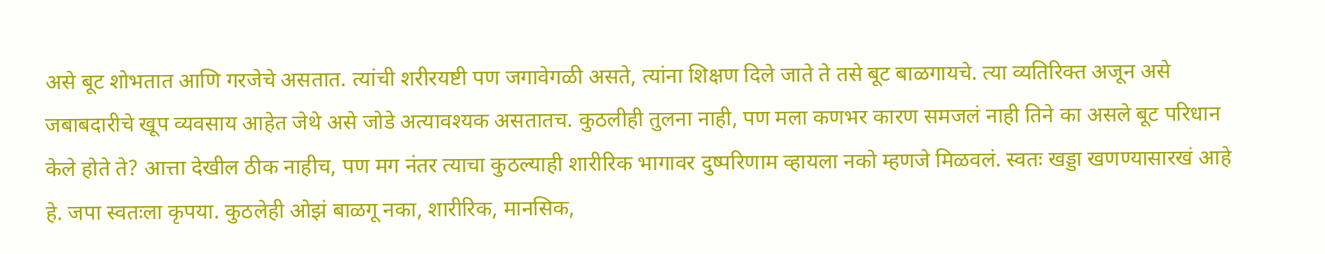असे बूट शोभतात आणि गरजेचे असतात. त्यांची शरीरयष्टी पण जगावेगळी असते, त्यांना शिक्षण दिले जाते ते तसे बूट बाळगायचे. त्या व्यतिरिक्त अजून असे जबाबदारीचे खूप व्यवसाय आहेत जेथे असे जोडे अत्यावश्यक असतातच. कुठलीही तुलना नाही, पण मला कणभर कारण समजलं नाही तिने का असले बूट परिधान केले होते ते? आत्ता देखील ठीक नाहीच, पण मग नंतर त्याचा कुठल्याही शारीरिक भागावर दुष्परिणाम व्हायला नको म्हणजे मिळवलं. स्वतः खड्डा खणण्यासारखं आहे हे. जपा स्वतःला कृपया. कुठलेही ओझं बाळगू नका, शारीरिक, मानसिक,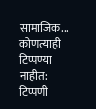सामाजिक...
कोणत्याही टिप्पण्या नाहीत:
टिप्पणी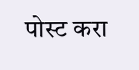पोस्ट करा